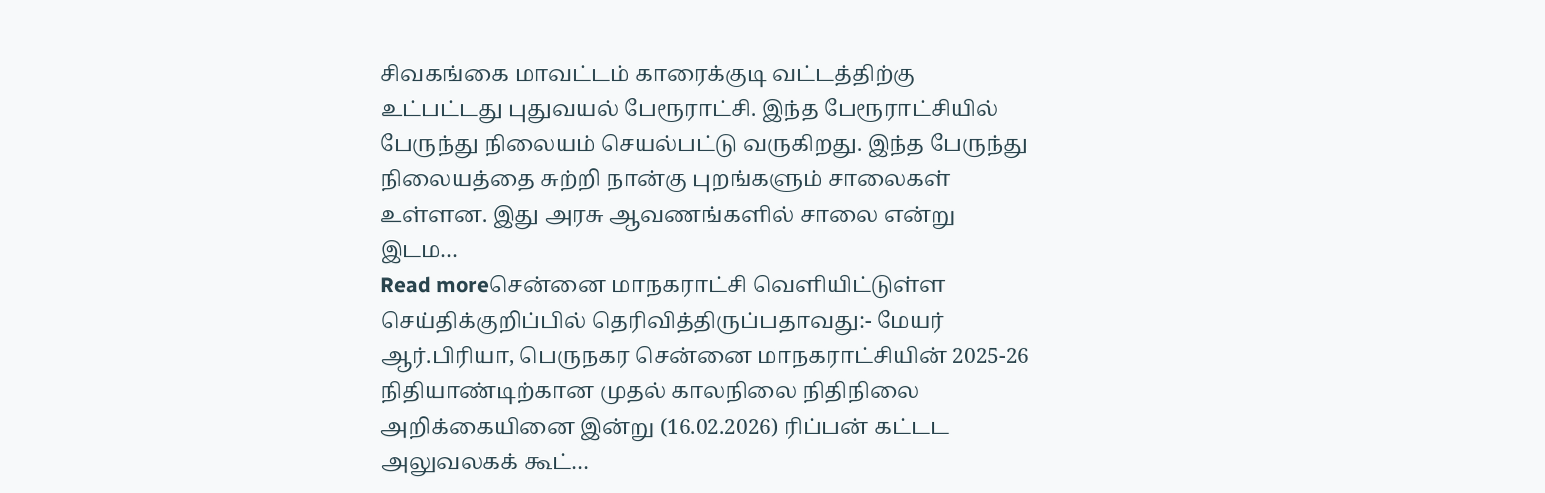சிவகங்கை மாவட்டம் காரைக்குடி வட்டத்திற்கு உட்பட்டது புதுவயல் பேரூராட்சி. இந்த பேரூராட்சியில் பேருந்து நிலையம் செயல்பட்டு வருகிறது. இந்த பேருந்து நிலையத்தை சுற்றி நான்கு புறங்களும் சாலைகள் உள்ளன. இது அரசு ஆவணங்களில் சாலை என்று இடம…
Read moreசென்னை மாநகராட்சி வெளியிட்டுள்ள செய்திக்குறிப்பில் தெரிவித்திருப்பதாவது:- மேயர் ஆர்.பிரியா, பெருநகர சென்னை மாநகராட்சியின் 2025-26 நிதியாண்டிற்கான முதல் காலநிலை நிதிநிலை அறிக்கையினை இன்று (16.02.2026) ரிப்பன் கட்டட அலுவலகக் கூட்…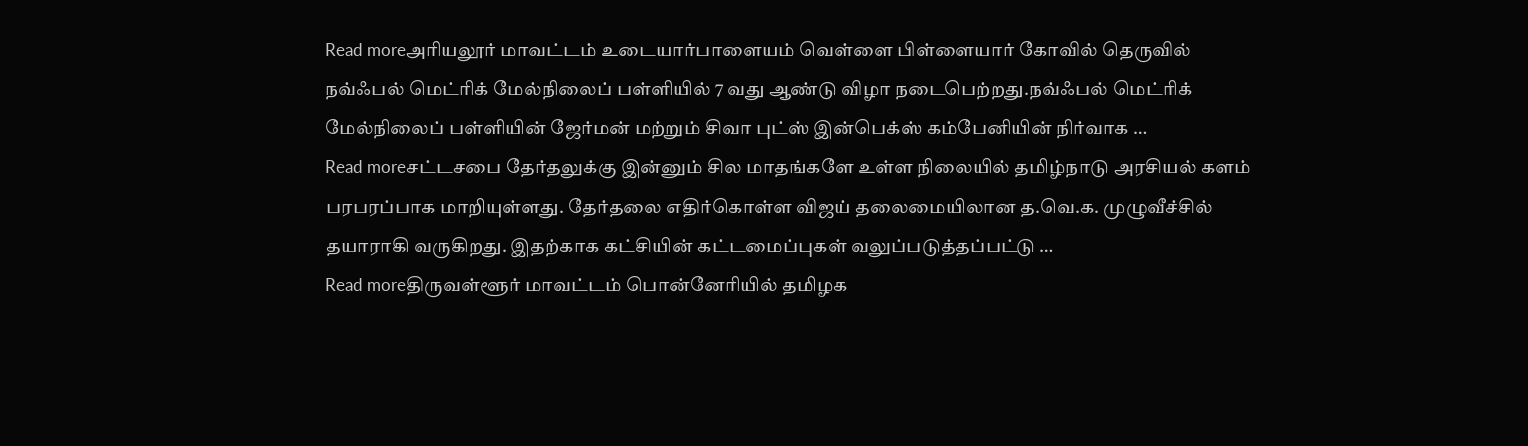Read moreஅரியலூர் மாவட்டம் உடையார்பாளையம் வெள்ளை பிள்ளையார் கோவில் தெருவில் நவ்ஃபல் மெட்ரிக் மேல்நிலைப் பள்ளியில் 7 வது ஆண்டு விழா நடைபெற்றது.நவ்ஃபல் மெட்ரிக் மேல்நிலைப் பள்ளியின் ஜேர்மன் மற்றும் சிவா புட்ஸ் இன்பெக்ஸ் கம்பேனியின் நிர்வாக …
Read moreசட்டசபை தேர்தலுக்கு இன்னும் சில மாதங்களே உள்ள நிலையில் தமிழ்நாடு அரசியல் களம் பரபரப்பாக மாறியுள்ளது. தேர்தலை எதிர்கொள்ள விஜய் தலைமையிலான த.வெ.க. முழுவீச்சில் தயாராகி வருகிறது. இதற்காக கட்சியின் கட்டமைப்புகள் வலுப்படுத்தப்பட்டு …
Read moreதிருவள்ளூர் மாவட்டம் பொன்னேரியில் தமிழக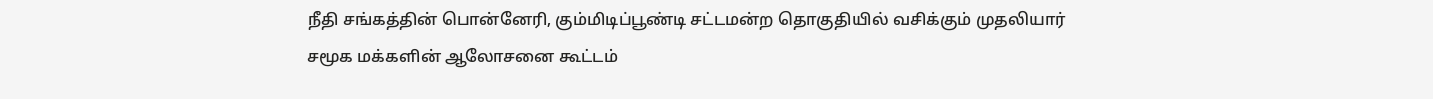நீதி சங்கத்தின் பொன்னேரி, கும்மிடிப்பூண்டி சட்டமன்ற தொகுதியில் வசிக்கும் முதலியார் சமூக மக்களின் ஆலோசனை கூட்டம்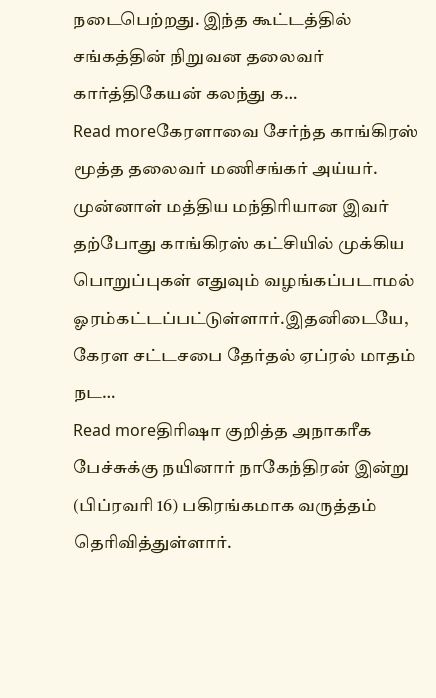நடைபெற்றது. இந்த கூட்டத்தில் சங்கத்தின் நிறுவன தலைவர் கார்த்திகேயன் கலந்து க…
Read moreகேரளாவை சேர்ந்த காங்கிரஸ் மூத்த தலைவர் மணிசங்கர் அய்யர். முன்னாள் மத்திய மந்திரியான இவர் தற்போது காங்கிரஸ் கட்சியில் முக்கிய பொறுப்புகள் எதுவும் வழங்கப்படாமல் ஓரம்கட்டப்பட்டுள்ளார்.இதனிடையே, கேரள சட்டசபை தேர்தல் ஏப்ரல் மாதம் நட…
Read moreதிரிஷா குறித்த அநாகரீக பேச்சுக்கு நயினார் நாகேந்திரன் இன்று (பிப்ரவரி 16) பகிரங்கமாக வருத்தம் தெரிவித்துள்ளார்.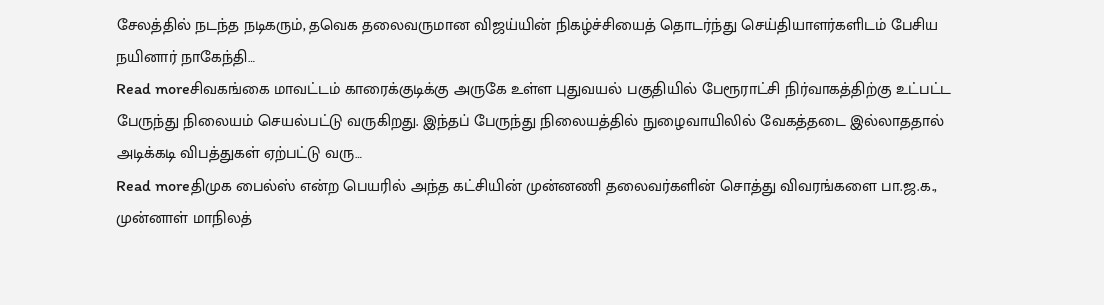சேலத்தில் நடந்த நடிகரும், தவெக தலைவருமான விஜய்யின் நிகழ்ச்சியைத் தொடர்ந்து செய்தியாளர்களிடம் பேசிய நயினார் நாகேந்தி…
Read moreசிவகங்கை மாவட்டம் காரைக்குடிக்கு அருகே உள்ள புதுவயல் பகுதியில் பேரூராட்சி நிர்வாகத்திற்கு உட்பட்ட பேருந்து நிலையம் செயல்பட்டு வருகிறது. இந்தப் பேருந்து நிலையத்தில் நுழைவாயிலில் வேகத்தடை இல்லாததால் அடிக்கடி விபத்துகள் ஏற்பட்டு வரு…
Read moreதிமுக பைல்ஸ் என்ற பெயரில் அந்த கட்சியின் முன்னணி தலைவர்களின் சொத்து விவரங்களை பா.ஜ.க., முன்னாள் மாநிலத்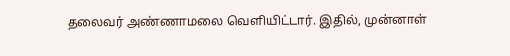தலைவர் அண்ணாமலை வெளியிட்டார். இதில், முன்னாள்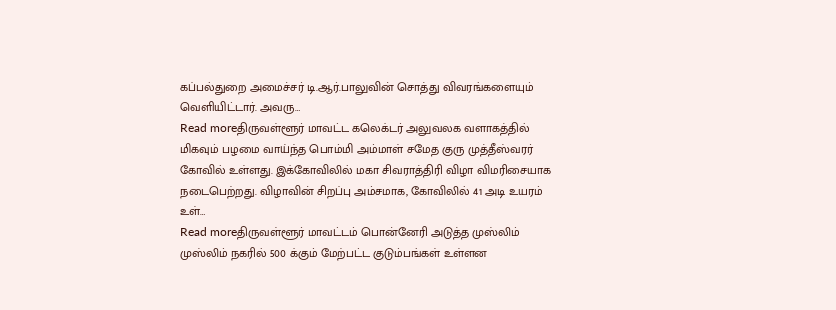கப்பல்துறை அமைச்சர் டி.ஆர்.பாலுவின் சொத்து விவரங்களையும் வெளியிட்டார். அவரு…
Read moreதிருவள்ளூர் மாவட்ட கலெக்டர் அலுவலக வளாகத்தில் மிகவும் பழமை வாய்ந்த பொம்மி அம்மாள் சமேத குரு முத்தீஸ்வரர் கோவில் உள்ளது. இக்கோவிலில் மகா சிவராத்திரி விழா விமரிசையாக நடைபெற்றது. விழாவின் சிறப்பு அம்சமாக, கோவிலில் 41 அடி உயரம் உள்…
Read moreதிருவள்ளூர் மாவட்டம் பொன்னேரி அடுத்த முஸ்லிம் முஸ்லிம் நகரில் 500 க்கும் மேற்பட்ட குடும்பங்கள் உள்ளன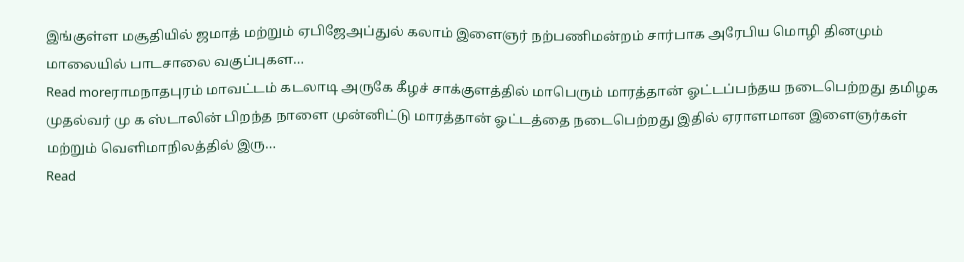இங்குள்ள மசூதியில் ஜமாத் மற்றும் ஏபிஜேஅப்துல் கலாம் இளைஞர் நற்பணிமன்றம் சார்பாக அரேபிய மொழி தினமும் மாலையில் பாடசாலை வகுப்புகள…
Read moreராமநாதபுரம் மாவட்டம் கடலாடி அருகே கீழச் சாக்குளத்தில் மாபெரும் மாரத்தான் ஓட்டப்பந்தய நடைபெற்றது தமிழக முதல்வர் மு க ஸ்டாலின் பிறந்த நாளை முன்னிட்டு மாரத்தான் ஓட்டத்தை நடைபெற்றது இதில் ஏராளமான இளைஞர்கள் மற்றும் வெளிமாநிலத்தில் இரு…
Read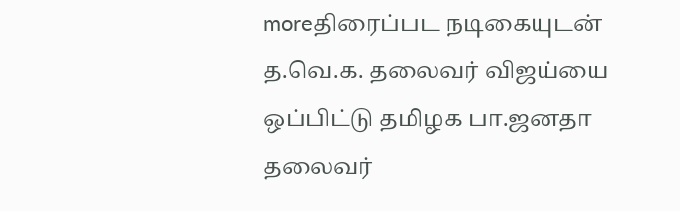moreதிரைப்பட நடிகையுடன் த.வெ.க. தலைவர் விஜய்யை ஒப்பிட்டு தமிழக பா.ஜனதா தலைவர்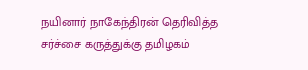நயினார் நாகேந்திரன் தெரிவித்த சர்ச்சை கருத்துக்கு தமிழகம்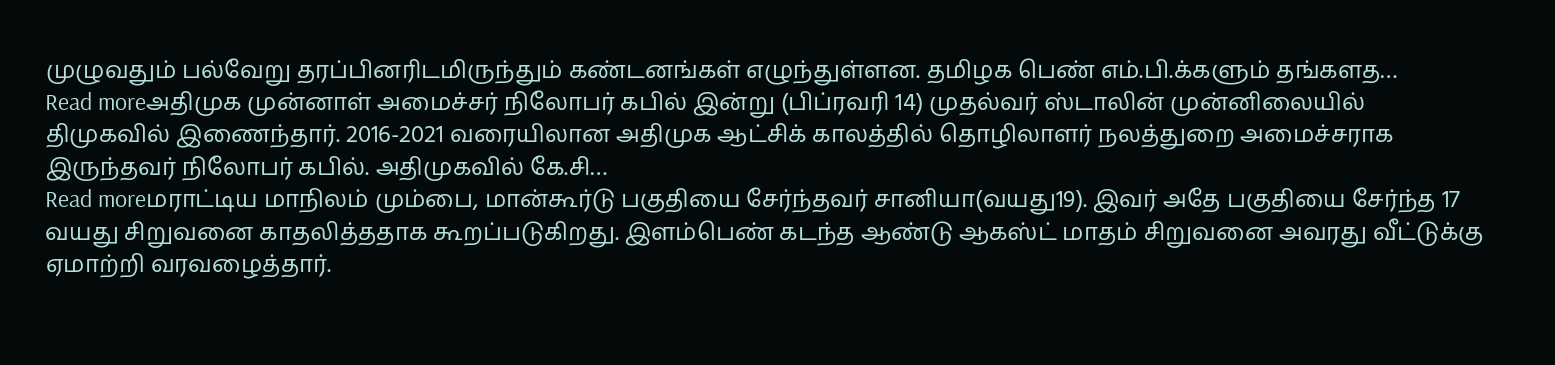முழுவதும் பல்வேறு தரப்பினரிடமிருந்தும் கண்டனங்கள் எழுந்துள்ளன. தமிழக பெண் எம்.பி.க்களும் தங்களத…
Read moreஅதிமுக முன்னாள் அமைச்சர் நிலோபர் கபில் இன்று (பிப்ரவரி 14) முதல்வர் ஸ்டாலின் முன்னிலையில் திமுகவில் இணைந்தார். 2016-2021 வரையிலான அதிமுக ஆட்சிக் காலத்தில் தொழிலாளர் நலத்துறை அமைச்சராக இருந்தவர் நிலோபர் கபில். அதிமுகவில் கே.சி…
Read moreமராட்டிய மாநிலம் மும்பை, மான்கூர்டு பகுதியை சேர்ந்தவர் சானியா(வயது19). இவர் அதே பகுதியை சேர்ந்த 17 வயது சிறுவனை காதலித்ததாக கூறப்படுகிறது. இளம்பெண் கடந்த ஆண்டு ஆகஸ்ட் மாதம் சிறுவனை அவரது வீட்டுக்கு ஏமாற்றி வரவழைத்தார்.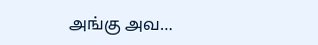அங்கு அவ…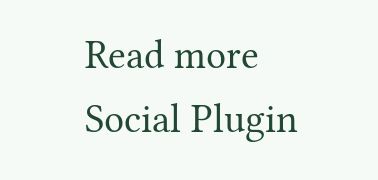Read more
Social Plugin